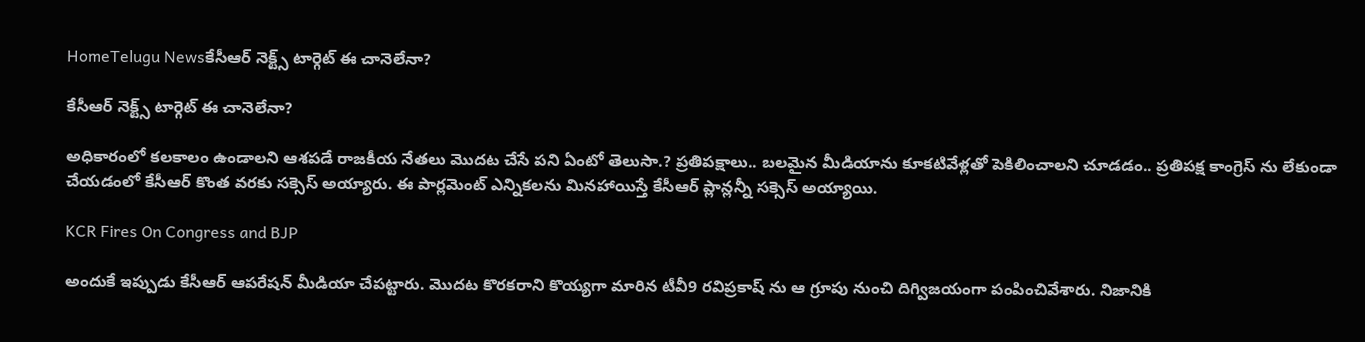HomeTelugu Newsకేసీఆర్ నెక్ట్స్ టార్గెట్ ఈ చానెలేనా?

కేసీఆర్ నెక్ట్స్ టార్గెట్ ఈ చానెలేనా?

అధికారంలో కలకాలం ఉండాలని ఆశపడే రాజకీయ నేతలు మొదట చేసే పని ఏంటో తెలుసా.? ప్రతిపక్షాలు.. బలమైన మీడియాను కూకటివేళ్లతో పెకిలించాలని చూడడం.. ప్రతిపక్ష కాంగ్రెస్ ను లేకుండా చేయడంలో కేసీఆర్ కొంత వరకు సక్సెస్ అయ్యారు. ఈ పార్లమెంట్ ఎన్నికలను మినహాయిస్తే కేసీఆర్ ప్లాన్లన్నీ సక్సెస్ అయ్యాయి.

KCR Fires On Congress and BJP

అందుకే ఇప్పుడు కేసీఆర్ ఆపరేషన్ మీడియా చేపట్టారు. మొదట కొరకరాని కొయ్యగా మారిన టీవీ9 రవిప్రకాష్ ను ఆ గ్రూపు నుంచి దిగ్విజయంగా పంపించివేశారు. నిజానికి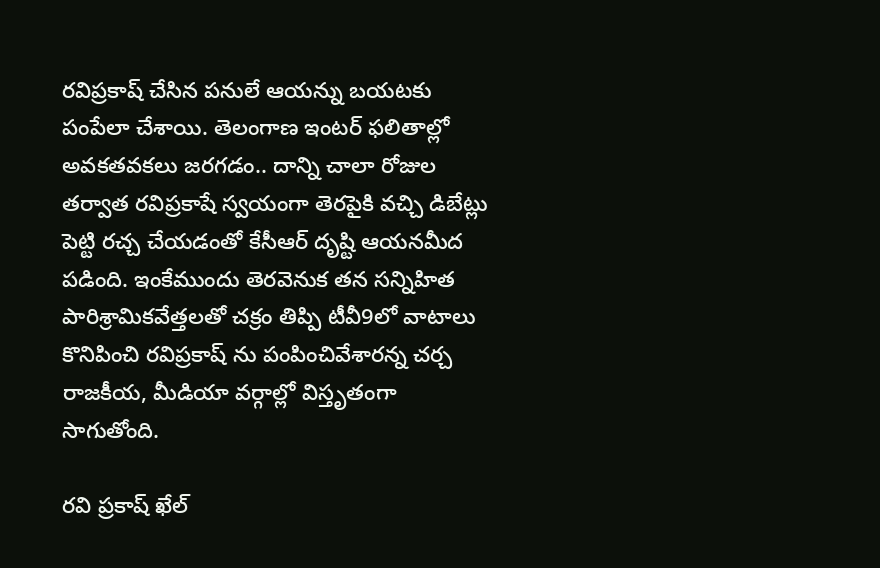రవిప్రకాష్ చేసిన పనులే ఆయన్ను బయటకు పంపేలా చేశాయి. తెలంగాణ ఇంటర్ ఫలితాల్లో అవకతవకలు జరగడం.. దాన్ని చాలా రోజుల తర్వాత రవిప్రకాషే స్వయంగా తెరపైకి వచ్చి డిబేట్లు పెట్టి రచ్చ చేయడంతో కేసీఆర్ దృష్టి ఆయనమీద పడింది. ఇంకేముందు తెరవెనుక తన సన్నిహిత పారిశ్రామికవేత్తలతో చక్రం తిప్పి టీవీ9లో వాటాలు కొనిపించి రవిప్రకాష్ ను పంపించివేశారన్న చర్చ రాజకీయ, మీడియా వర్గాల్లో విస్తృతంగా సాగుతోంది.

రవి ప్రకాష్ ఖేల్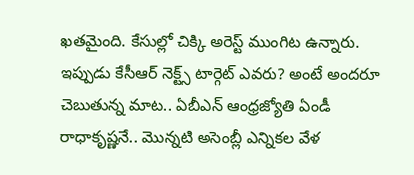ఖతమైంది. కేసుల్లో చిక్కి అరెస్ట్ ముంగిట ఉన్నారు. ఇప్పుడు కేసీఆర్ నెక్ట్స్ టార్గెట్ ఎవరు? అంటే అందరూ చెబుతున్న మాట.. ఏబీఎన్ ఆంధ్రజ్యోతి ఏండీ రాధాకృష్ణనే.. మొన్నటి అసెంబ్లీ ఎన్నికల వేళ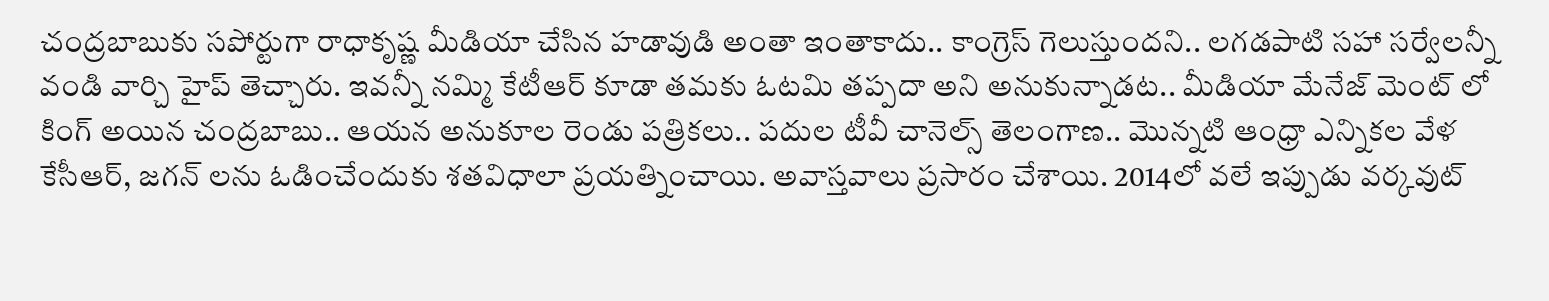చంద్రబాబుకు సపోర్టుగా రాధాకృష్ణ మీడియా చేసిన హడావుడి అంతా ఇంతాకాదు.. కాంగ్రెస్ గెలుస్తుందని.. లగడపాటి సహా సర్వేలన్నీ వండి వార్చి హైప్ తెచ్చారు. ఇవన్నీ నమ్మి కేటీఆర్ కూడా తమకు ఓటమి తప్పదా అని అనుకున్నాడట.. మీడియా మేనేజ్ మెంట్ లో కింగ్ అయిన చంద్రబాబు.. ఆయన అనుకూల రెండు పత్రికలు.. పదుల టీవీ చానెల్స్ తెలంగాణ.. మొన్నటి ఆంధ్రా ఎన్నికల వేళ కేసీఆర్, జగన్ లను ఓడించేందుకు శతవిధాలా ప్రయత్నించాయి. అవాస్తవాలు ప్రసారం చేశాయి. 2014లో వలే ఇప్పుడు వర్కవుట్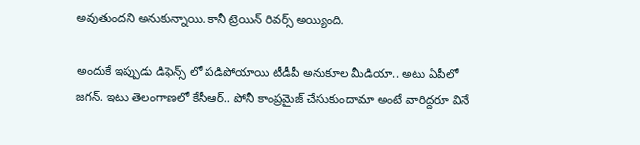అవుతుందని అనుకున్నాయి.కానీ ట్రెయిన్ రివర్స్ అయ్యింది.

అందుకే ఇప్పుడు డిఫెన్స్ లో పడిపోయాయి టీడీపీ అనుకూల మీడియా.. అటు ఏపీలో జగన్. ఇటు తెలంగాణలో కేసీఆర్.. పోనీ కాంప్రమైజ్ చేసుకుందామా అంటే వారిద్దరూ వినే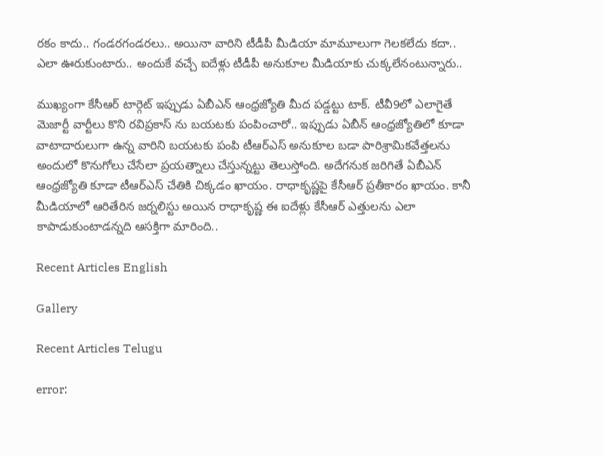రకం కాదు.. గండరగండరలు.. అయినా వారిని టీడీపీ మీడియా మామూలుగా గెలకలేదు కదా.. ఎలా ఊరుకుంటారు.. అందుకే వచ్చే ఐదేళ్లు టీడీపీ అనుకూల మీడియాకు చుక్కలేనంటున్నారు..

ముఖ్యంగా కేసీఆర్ టార్గెట్ ఇప్పుడు ఏబీఎన్ ఆంధ్రజ్యోతి మీద పడ్డట్టు టాక్. టీవీ9లో ఎలాగైతే మెజార్టీ వార్టీలు కొని రవిప్రకాస్ ను బయటకు పంపించారో.. ఇప్పుడు ఏబీన్ ఆంధ్రజ్యోతిలో కూడా వాటాదారులుగా ఉన్న వారిని బయటకు పంపి టీఆర్ఎస్ అనుకూల బడా పారిశ్రామికవేత్తలను అందులో కొనుగోలు చేసేలా ప్రయత్నాలు చేస్తున్నట్టు తెలుస్తోంది. అదేగనుక జరిగితే ఏబీఎన్ ఆంధ్రజ్యోతి కూడా టీఆర్ఎస్ చేతికి చిక్కడం ఖాయం. రాధాకృష్ణపై కేసీఆర్ ప్రతీకారం ఖాయం. కానీ మీడియాలో ఆరితేరిన జర్నలిస్టు అయిన రాధాకృష్ణ ఈ ఐదేళ్లు కేసీఆర్ ఎత్తులను ఎలా కాపాడుకుంటాడన్నది ఆసక్తిగా మారింది..

Recent Articles English

Gallery

Recent Articles Telugu

error: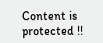Content is protected !!